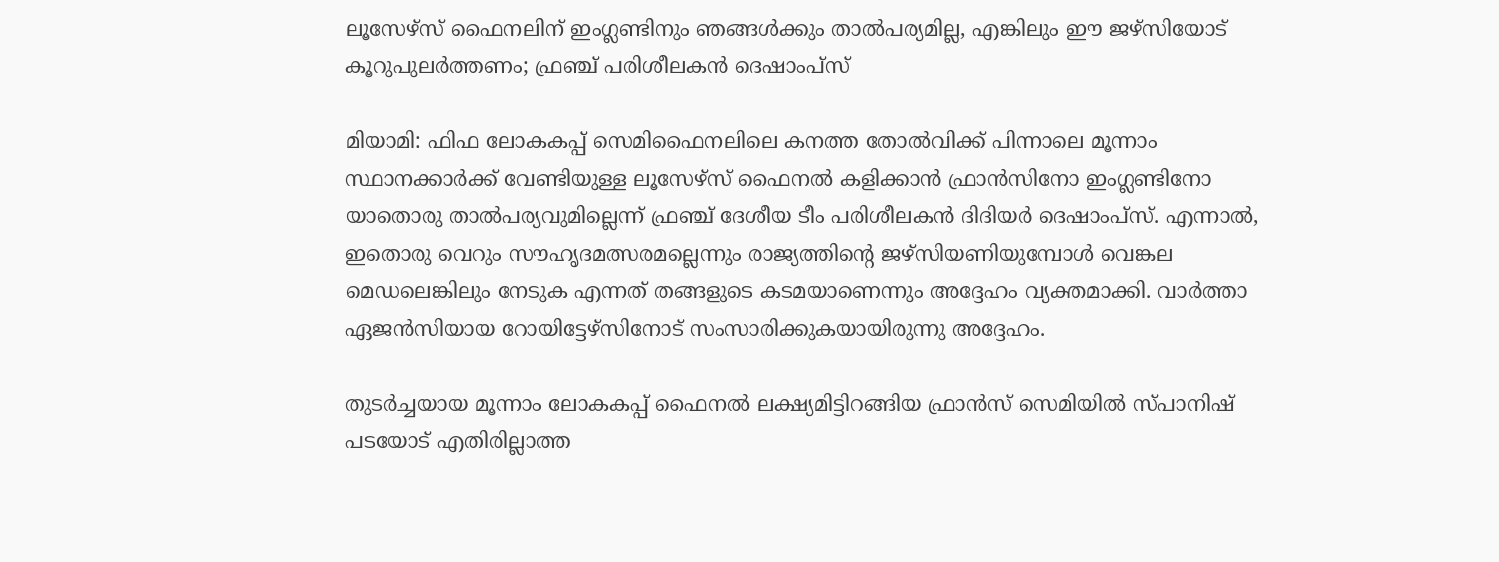ലൂസേഴ്സ് ഫൈനലിന് ഇംഗ്ലണ്ടിനും ഞങ്ങൾക്കും താൽപര്യമില്ല, എങ്കിലും ഈ ജഴ്‌സിയോട് കൂറുപുലർത്തണം; ഫ്രഞ്ച് പരിശീലകൻ ദെഷാംപ്സ്

മിയാമി: ഫിഫ ലോകകപ്പ് സെമിഫൈനലിലെ കനത്ത തോൽവിക്ക് പിന്നാലെ മൂന്നാം സ്ഥാനക്കാർക്ക് വേണ്ടിയുള്ള ലൂസേഴ്സ് ഫൈനൽ കളിക്കാൻ ഫ്രാൻസിനോ ഇംഗ്ലണ്ടിനോ യാതൊരു താൽപര്യവുമില്ലെന്ന് ഫ്രഞ്ച് ദേശീയ ടീം പരിശീലകൻ ദിദിയർ ദെഷാംപ്സ്. എന്നാൽ, ഇതൊരു വെറും സൗഹൃദമത്സരമല്ലെന്നും രാജ്യത്തിന്റെ ജഴ്‌സിയണിയുമ്പോൾ വെങ്കല മെഡലെങ്കിലും നേടുക എന്നത് തങ്ങളുടെ കടമയാണെന്നും അദ്ദേഹം വ്യക്തമാക്കി. വാർത്താ ഏജൻസിയായ റോയിട്ടേഴ്‌സിനോട് സംസാരിക്കുകയായിരുന്നു അദ്ദേഹം.

തുടർച്ചയായ മൂന്നാം ലോകകപ്പ് ഫൈനൽ ലക്ഷ്യമിട്ടിറങ്ങിയ ഫ്രാൻസ് സെമിയിൽ സ്പാനിഷ് പടയോട് എതിരില്ലാത്ത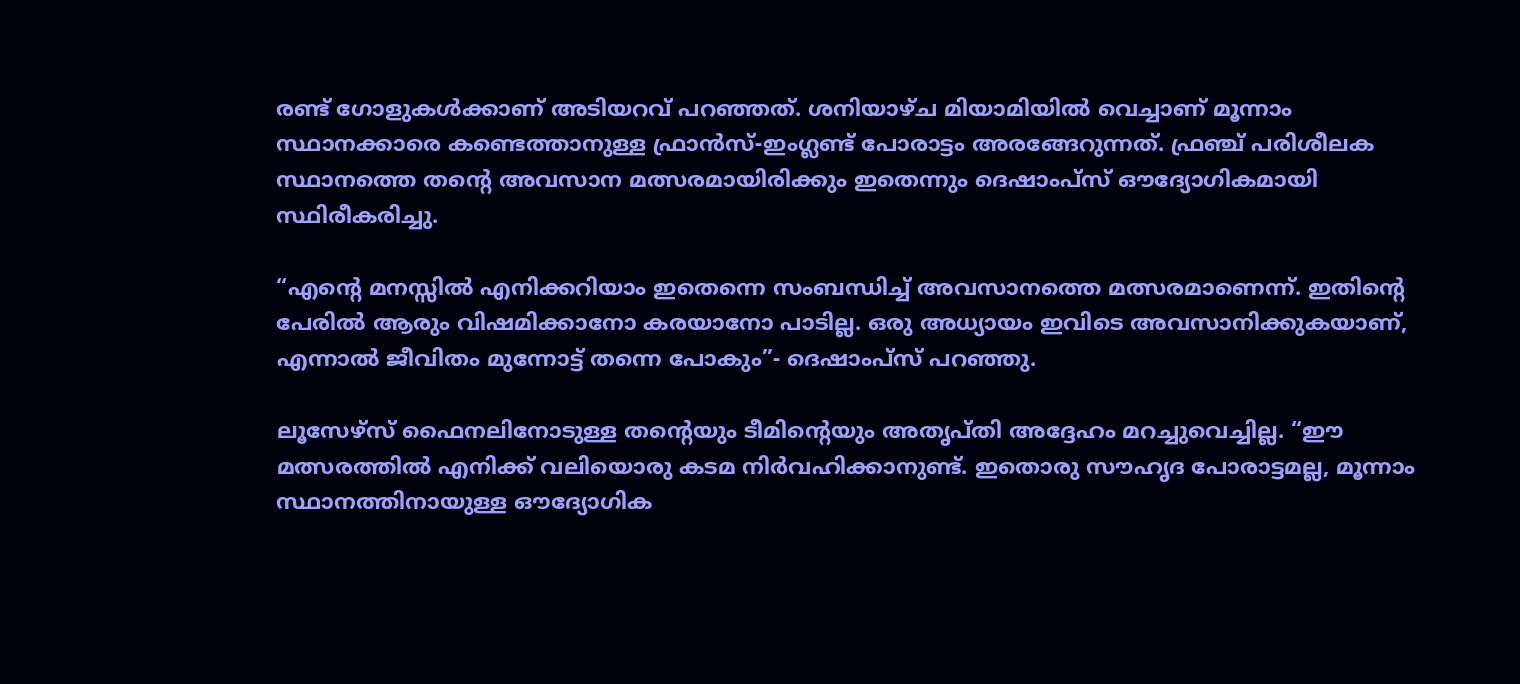രണ്ട് ഗോളുകൾക്കാണ് അടിയറവ് പറഞ്ഞത്. ശനിയാഴ്ച മിയാമിയിൽ വെച്ചാണ് മൂന്നാം സ്ഥാനക്കാരെ കണ്ടെത്താനുള്ള ഫ്രാൻസ്-ഇംഗ്ലണ്ട് പോരാട്ടം അരങ്ങേറുന്നത്. ഫ്രഞ്ച് പരിശീലക സ്ഥാനത്തെ തൻ്റെ അവസാന മത്സരമായിരിക്കും ഇതെന്നും ദെഷാംപ്സ് ഔദ്യോഗികമായി സ്ഥിരീകരിച്ചു.

“എൻ്റെ മനസ്സിൽ എനിക്കറിയാം ഇതെന്നെ സംബന്ധിച്ച് അവസാനത്തെ മത്സരമാണെന്ന്. ഇതിൻ്റെ പേരിൽ ആരും വിഷമിക്കാനോ കരയാനോ പാടില്ല. ഒരു അധ്യായം ഇവിടെ അവസാനിക്കുകയാണ്, എന്നാൽ ജീവിതം മുന്നോട്ട് തന്നെ പോകും”- ദെഷാംപ്സ് പറഞ്ഞു.

ലൂസേഴ്സ് ഫൈനലിനോടുള്ള തൻ്റെയും ടീമിൻ്റെയും അതൃപ്തി അദ്ദേഹം മറച്ചുവെച്ചില്ല. “ഈ മത്സരത്തിൽ എനിക്ക് വലിയൊരു കടമ നിർവഹിക്കാനുണ്ട്. ഇതൊരു സൗഹൃദ പോരാട്ടമല്ല, മൂന്നാം സ്ഥാനത്തിനായുള്ള ഔദ്യോഗിക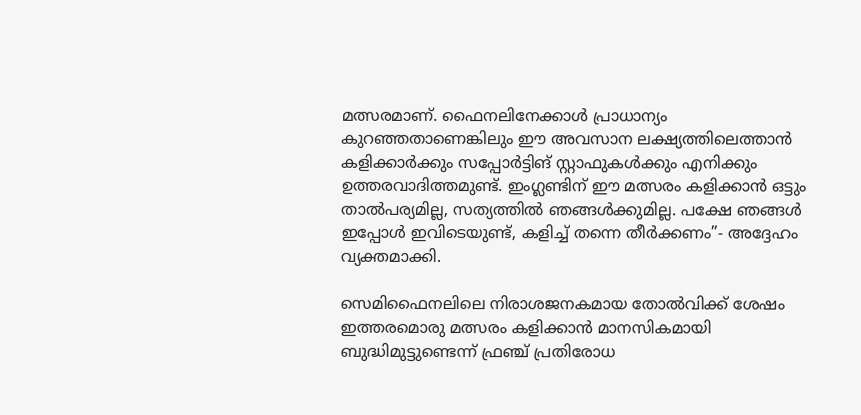മത്സരമാണ്. ഫൈനലിനേക്കാൾ പ്രാധാന്യം കുറഞ്ഞതാണെങ്കിലും ഈ അവസാന ലക്ഷ്യത്തിലെത്താൻ കളിക്കാർക്കും സപ്പോർട്ടിങ് സ്റ്റാഫുകൾക്കും എനിക്കും ഉത്തരവാദിത്തമുണ്ട്. ഇംഗ്ലണ്ടിന് ഈ മത്സരം കളിക്കാൻ ഒട്ടും താൽപര്യമില്ല, സത്യത്തിൽ ഞങ്ങൾക്കുമില്ല. പക്ഷേ ഞങ്ങൾ ഇപ്പോൾ ഇവിടെയുണ്ട്, കളിച്ച് തന്നെ തീർക്കണം”- അദ്ദേഹം വ്യക്തമാക്കി.

സെമിഫൈനലിലെ നിരാശജനകമായ തോൽവിക്ക് ശേഷം ഇത്തരമൊരു മത്സരം കളിക്കാൻ മാനസികമായി ബുദ്ധിമുട്ടുണ്ടെന്ന് ഫ്രഞ്ച് പ്രതിരോധ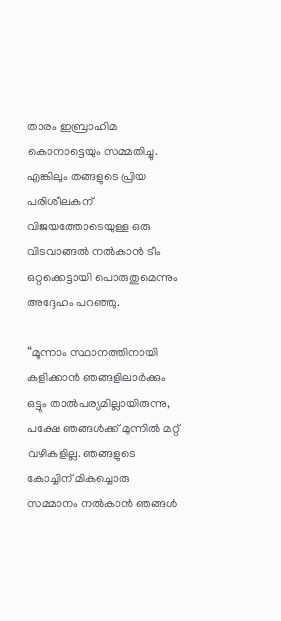താരം ഇബ്രാഹിമ കൊനാട്ടെയും സമ്മതിച്ചു. എങ്കിലും തങ്ങളുടെ പ്രിയ പരിശീലകന് വിജയത്തോടെയുള്ള ഒരു വിടവാങ്ങൽ നൽകാൻ ടീം ഒറ്റക്കെട്ടായി പൊരുതുമെന്നും അദ്ദേഹം പറഞ്ഞു.

“മൂന്നാം സ്ഥാനത്തിനായി കളിക്കാൻ ഞങ്ങളിലാര്‍ക്കും ഒട്ടും താൽപര്യമില്ലായിരുന്നു, പക്ഷേ ഞങ്ങൾക്ക് മുന്നിൽ മറ്റ് വഴികളില്ല. ഞങ്ങളുടെ കോച്ചിന് മികച്ചൊരു സമ്മാനം നൽകാൻ ഞങ്ങൾ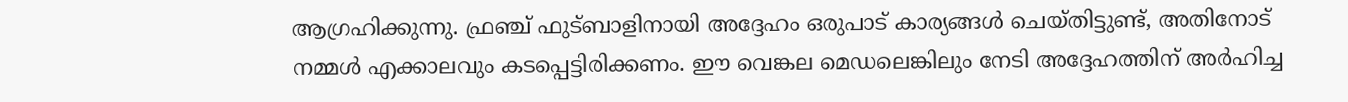ആഗ്രഹിക്കുന്നു. ഫ്രഞ്ച് ഫുട്ബാളിനായി അദ്ദേഹം ഒരുപാട് കാര്യങ്ങൾ ചെയ്തിട്ടുണ്ട്, അതിനോട് നമ്മൾ എക്കാലവും കടപ്പെട്ടിരിക്കണം. ഈ വെങ്കല മെഡലെങ്കിലും നേടി അദ്ദേഹത്തിന് അർഹിച്ച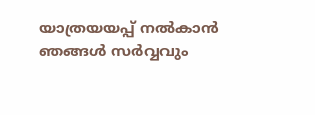യാത്രയയപ്പ് നൽകാൻ ഞങ്ങൾ സർവ്വവും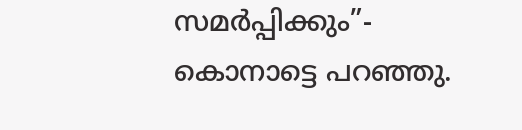സമർപ്പിക്കും”- കൊനാട്ടെ പറഞ്ഞു.